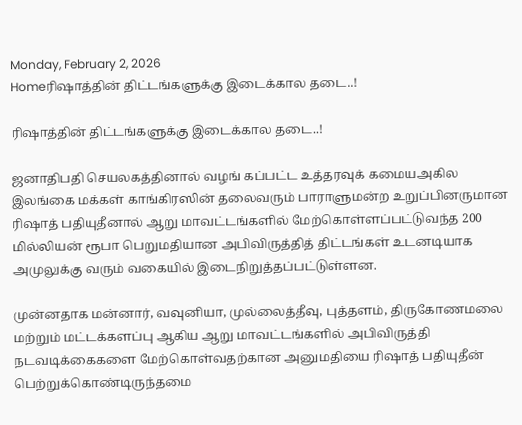Monday, February 2, 2026
Homeரிஷாத்தின் திட்டங்களுக்கு இடைக்கால தடை..!

ரிஷாத்தின் திட்டங்களுக்கு இடைக்கால தடை..!

ஜனாதிபதி செயலகத்தினால் வழங் கப்பட்ட உத்தரவுக் கமையஅகில இலங்கை மக்கள் காங்கிரஸின் தலைவரும் பாராளுமன்ற உறுப்பினருமான ரிஷாத் பதியுதீனால் ஆறு மாவட்டங்களில் மேற்கொள்ளப்பட்டுவந்த 200 மில்லியன் ரூபா பெறுமதியான அபிவிருத்தித் திட்டங்கள் உடனடியாக அமுலுக்கு வரும் வகையில் இடைநிறுத்தப்பட்டுள்ளன.

முன்னதாக மன்னார், வவுனியா, முல்லைத்தீவு, புத்தளம், திருகோணமலை மற்றும் மட்டக்களப்பு ஆகிய ஆறு மாவட்டங்களில் அபிவிருத்தி நடவடிக்கைகளை மேற்கொள்வதற்கான அனுமதியை ரிஷாத் பதியுதீன் பெற்றுக்கொண்டிருந்தமை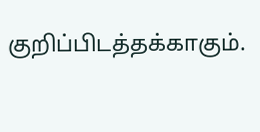குறிப்பிடத்தக்காகும்.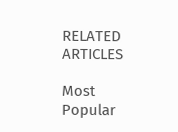RELATED ARTICLES

Most Popular